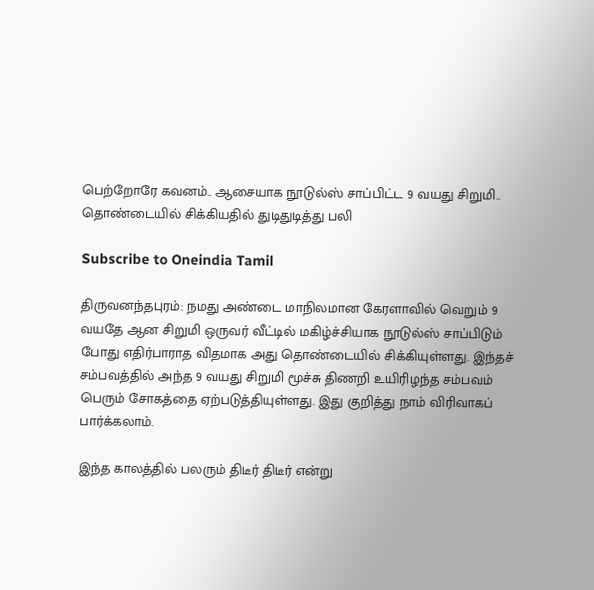பெற்றோரே கவனம்.. ஆசையாக நூடுல்ஸ் சாப்பிட்ட 9 வயது சிறுமி.. தொண்டையில் சிக்கியதில் துடிதுடித்து பலி

Subscribe to Oneindia Tamil

திருவனந்தபுரம்: நமது அண்டை மாநிலமான கேரளாவில் வெறும் 9 வயதே ஆன சிறுமி ஒருவர் வீட்டில் மகிழ்ச்சியாக நூடுல்ஸ் சாப்பிடும் போது எதிர்பாராத விதமாக அது தொண்டையில் சிக்கியுள்ளது. இந்தச் சம்பவத்தில் அந்த 9 வயது சிறுமி மூச்சு திணறி உயிரிழந்த சம்பவம் பெரும் சோகத்தை ஏற்படுத்தியுள்ளது. இது குறித்து நாம் விரிவாகப் பார்க்கலாம்.

இந்த காலத்தில் பலரும் திடீர் திடீர் என்று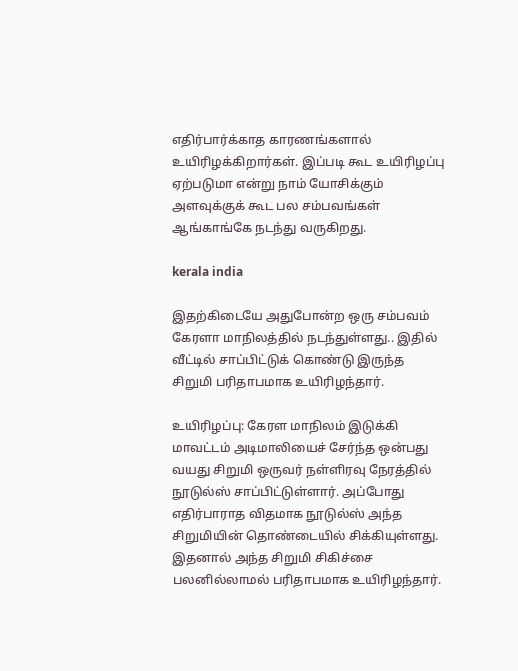எதிர்பார்க்காத காரணங்களால் உயிரிழக்கிறார்கள். இப்படி கூட உயிரிழப்பு ஏற்படுமா என்று நாம் யோசிக்கும் அளவுக்குக் கூட பல சம்பவங்கள் ஆங்காங்கே நடந்து வருகிறது.

kerala india

இதற்கிடையே அதுபோன்ற ஒரு சம்பவம் கேரளா மாநிலத்தில் நடந்துள்ளது.. இதில் வீட்டில் சாப்பிட்டுக் கொண்டு இருந்த சிறுமி பரிதாபமாக உயிரிழந்தார்.

உயிரிழப்பு: கேரள மாநிலம் இடுக்கி மாவட்டம் அடிமாலியைச் சேர்ந்த ஒன்பது வயது சிறுமி ஒருவர் நள்ளிரவு நேரத்தில் நூடுல்ஸ் சாப்பிட்டுள்ளார். அப்போது எதிர்பாராத விதமாக நூடுல்ஸ் அந்த சிறுமியின் தொண்டையில் சிக்கியுள்ளது. இதனால் அந்த சிறுமி சிகிச்சை பலனில்லாமல் பரிதாபமாக உயிரிழந்தார்.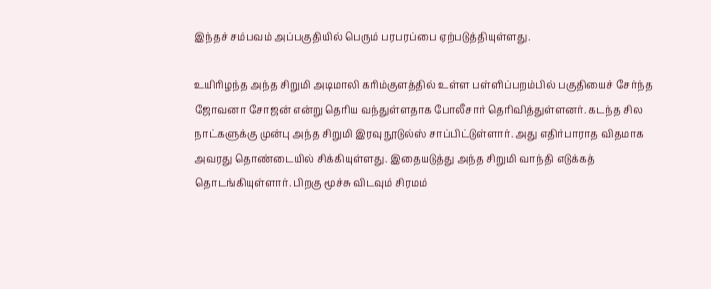இந்தச் சம்பவம் அப்பகுதியில் பெரும் பரபரப்பை ஏற்படுத்தியுள்ளது.

உயிரிழந்த அந்த சிறுமி அடிமாலி கரிம்குளத்தில் உள்ள பள்ளிப்பறம்பில் பகுதியைச் சேர்ந்த ஜோவனா சோஜன் என்று தெரிய வந்துள்ளதாக போலீசார் தெரிவித்துள்ளனர். கடந்த சில நாட்களுக்கு முன்பு அந்த சிறுமி இரவு நூடுல்ஸ் சாப்பிட்டுள்ளார். அது எதிர்பாராத விதமாக அவரது தொண்டையில் சிக்கியுள்ளது. இதையடுத்து அந்த சிறுமி வாந்தி எடுக்கத் தொடங்கியுள்ளார். பிறகு மூச்சு விடவும் சிரமம்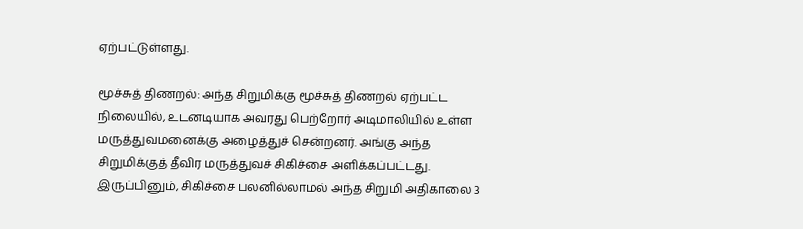ஏற்பட்டுள்ளது.

மூச்சுத் திணறல்: அந்த சிறுமிக்கு மூச்சுத் திணறல் ஏற்பட்ட நிலையில், உடனடியாக அவரது பெற்றோர் அடிமாலியில் உள்ள மருத்துவமனைக்கு அழைத்துச் சென்றனர். அங்கு அந்த சிறுமிக்குத் தீவிர மருத்துவச் சிகிச்சை அளிக்கப்பட்டது. இருப்பினும், சிகிச்சை பலனில்லாமல் அந்த சிறுமி அதிகாலை 3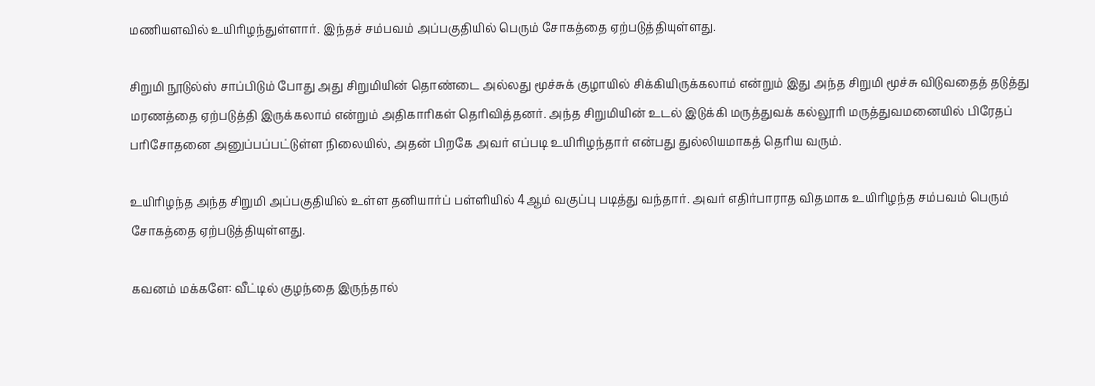மணியளவில் உயிரிழந்துள்ளார். இந்தச் சம்பவம் அப்பகுதியில் பெரும் சோகத்தை ஏற்படுத்தியுள்ளது.

சிறுமி நூடுல்ஸ் சாப்பிடும் போது அது சிறுமியின் தொண்டை அல்லது மூச்சுக் குழாயில் சிக்கியிருக்கலாம் என்றும் இது அந்த சிறுமி மூச்சு விடுவதைத் தடுத்து மரணத்தை ஏற்படுத்தி இருக்கலாம் என்றும் அதிகாரிகள் தெரிவித்தனர். அந்த சிறுமியின் உடல் இடுக்கி மருத்துவக் கல்லூரி மருத்துவமனையில் பிரேதப் பரிசோதனை அனுப்பப்பட்டுள்ள நிலையில், அதன் பிறகே அவர் எப்படி உயிரிழந்தார் என்பது துல்லியமாகத் தெரிய வரும்.

உயிரிழந்த அந்த சிறுமி அப்பகுதியில் உள்ள தனியார்ப் பள்ளியில் 4ஆம் வகுப்பு படித்து வந்தார். அவர் எதிர்பாராத விதமாக உயிரிழந்த சம்பவம் பெரும் சோகத்தை ஏற்படுத்தியுள்ளது.

கவனம் மக்களே: வீட்டில் குழந்தை இருந்தால்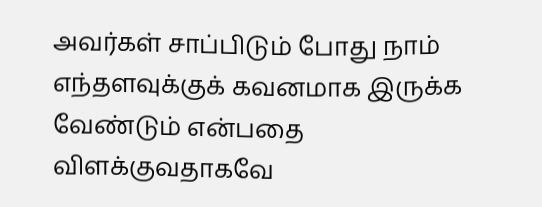அவர்கள் சாப்பிடும் போது நாம் எந்தளவுக்குக் கவனமாக இருக்க வேண்டும் என்பதை விளக்குவதாகவே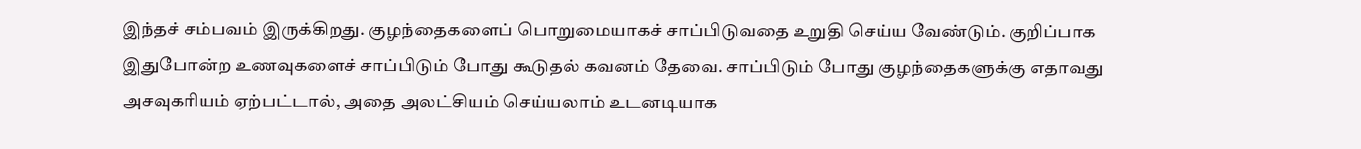இந்தச் சம்பவம் இருக்கிறது. குழந்தைகளைப் பொறுமையாகச் சாப்பிடுவதை உறுதி செய்ய வேண்டும். குறிப்பாக இதுபோன்ற உணவுகளைச் சாப்பிடும் போது கூடுதல் கவனம் தேவை. சாப்பிடும் போது குழந்தைகளுக்கு எதாவது அசவுகரியம் ஏற்பட்டால், அதை அலட்சியம் செய்யலாம் உடனடியாக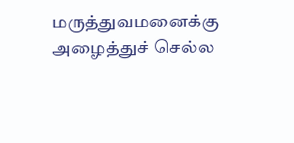மருத்துவமனைக்கு அழைத்துச் செல்ல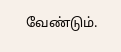வேண்டும்.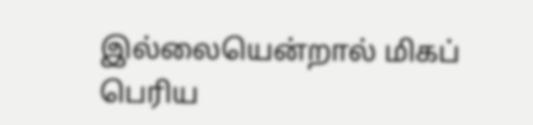இல்லையென்றால் மிகப் பெரிய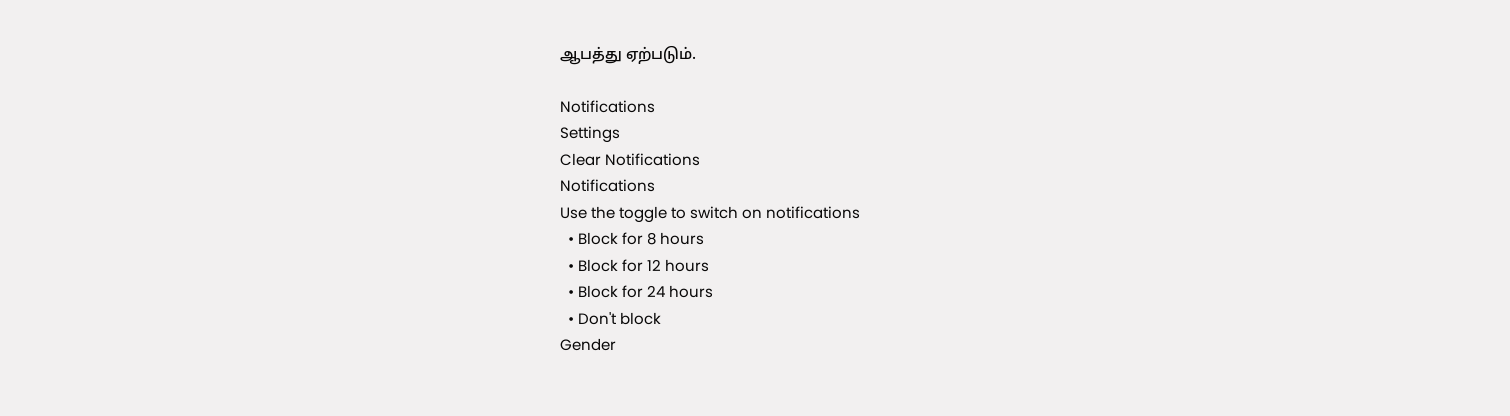ஆபத்து ஏற்படும்.

Notifications
Settings
Clear Notifications
Notifications
Use the toggle to switch on notifications
  • Block for 8 hours
  • Block for 12 hours
  • Block for 24 hours
  • Don't block
Gender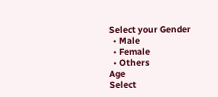Select your Gender
  • Male
  • Female
  • Others
Age
Select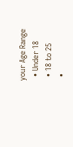your Age Range
  • Under 18
  • 18 to 25
  •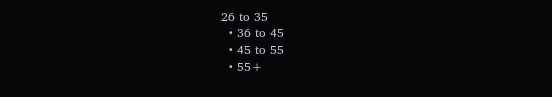26 to 35
  • 36 to 45
  • 45 to 55
  • 55+